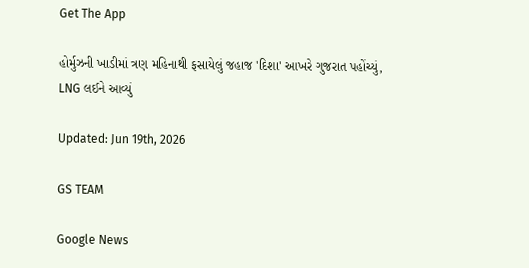Get The App

હોર્મુઝની ખાડીમાં ત્રણ મહિનાથી ફસાયેલું જહાજ 'દિશા' આખરે ગુજરાત પહોંચ્યું, LNG લઈને આવ્યું

Updated: Jun 19th, 2026

GS TEAM

Google News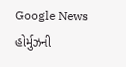Google News
હોર્મુઝની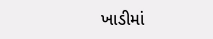ખાડીમાં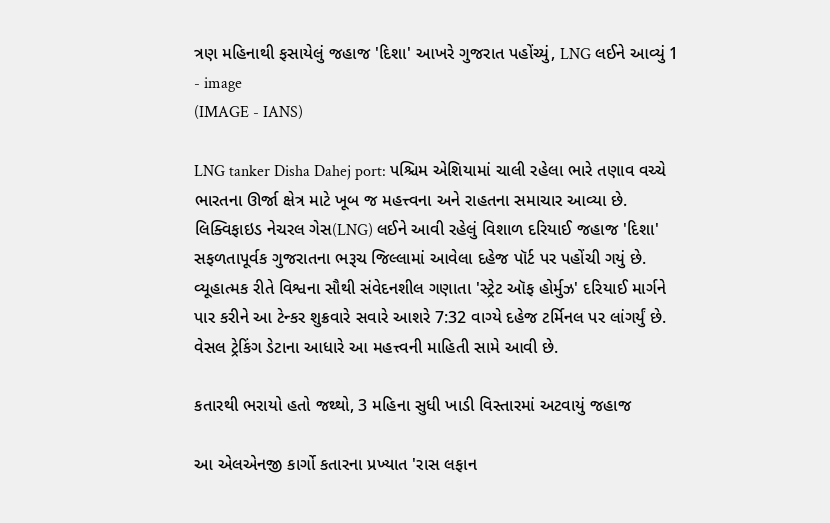ત્રણ મહિનાથી ફસાયેલું જહાજ 'દિશા' આખરે ગુજરાત પહોંચ્યું, LNG લઈને આવ્યું 1 - image
(IMAGE - IANS)

LNG tanker Disha Dahej port: પશ્ચિમ એશિયામાં ચાલી રહેલા ભારે તણાવ વચ્ચે ભારતના ઊર્જા ક્ષેત્ર માટે ખૂબ જ મહત્ત્વના અને રાહતના સમાચાર આવ્યા છે. લિક્વિફાઇડ નેચરલ ગેસ(LNG) લઈને આવી રહેલું વિશાળ દરિયાઈ જહાજ 'દિશા' સફળતાપૂર્વક ગુજરાતના ભરૂચ જિલ્લામાં આવેલા દહેજ પૉર્ટ પર પહોંચી ગયું છે. વ્યૂહાત્મક રીતે વિશ્વના સૌથી સંવેદનશીલ ગણાતા 'સ્ટ્રેટ ઑફ હોર્મુઝ' દરિયાઈ માર્ગને પાર કરીને આ ટેન્કર શુક્રવારે સવારે આશરે 7:32 વાગ્યે દહેજ ટર્મિનલ પર લાંગર્યું છે. વેસલ ટ્રેકિંગ ડેટાના આધારે આ મહત્ત્વની માહિતી સામે આવી છે.

કતારથી ભરાયો હતો જથ્થો, 3 મહિના સુધી ખાડી વિસ્તારમાં અટવાયું જહાજ

આ એલએનજી કાર્ગો કતારના પ્રખ્યાત 'રાસ લફાન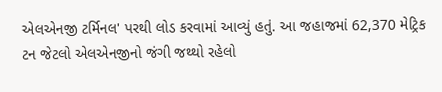એલએનજી ટર્મિનલ' પરથી લોડ કરવામાં આવ્યું હતું. આ જહાજમાં 62,370 મેટ્રિક ટન જેટલો એલએનજીનો જંગી જથ્થો રહેલો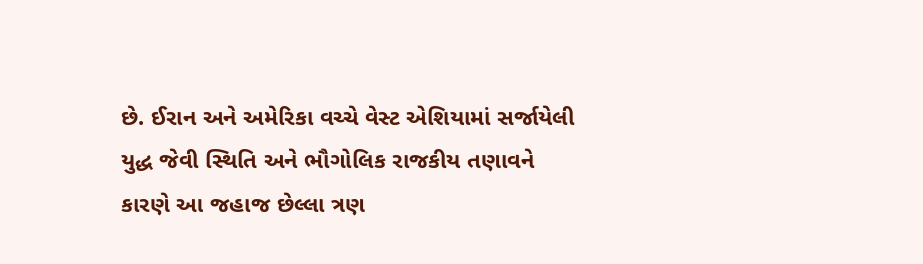છે. ઈરાન અને અમેરિકા વચ્ચે વેસ્ટ એશિયામાં સર્જાયેલી યુદ્ધ જેવી સ્થિતિ અને ભૌગોલિક રાજકીય તણાવને કારણે આ જહાજ છેલ્લા ત્રણ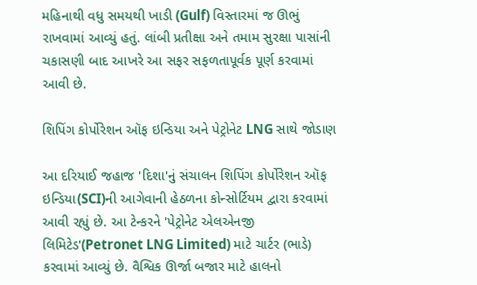મહિનાથી વધુ સમયથી ખાડી (Gulf) વિસ્તારમાં જ ઊભું રાખવામાં આવ્યું હતું. લાંબી પ્રતીક્ષા અને તમામ સુરક્ષા પાસાંની ચકાસણી બાદ આખરે આ સફર સફળતાપૂર્વક પૂર્ણ કરવામાં આવી છે.

શિપિંગ કોર્પોરેશન ઑફ ઇન્ડિયા અને પેટ્રોનેટ LNG સાથે જોડાણ

આ દરિયાઈ જહાજ 'દિશા'નું સંચાલન શિપિંગ કોર્પોરેશન ઑફ ઇન્ડિયા(SCI)ની આગેવાની હેઠળના કોન્સોર્ટિયમ દ્વારા કરવામાં આવી રહ્યું છે. આ ટેન્કરને 'પેટ્રોનેટ એલએનજી લિમિટેડ'(Petronet LNG Limited) માટે ચાર્ટર (ભાડે) કરવામાં આવ્યું છે. વૈશ્વિક ઊર્જા બજાર માટે હાલનો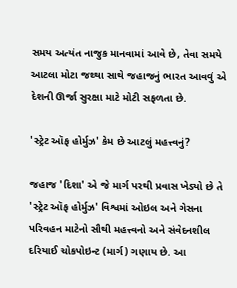સમય અત્યંત નાજુક માનવામાં આવે છે, તેવા સમયે આટલા મોટા જથ્થા સાથે જહાજનું ભારત આવવું એ દેશની ઊર્જા સુરક્ષા માટે મોટી સફળતા છે.

'સ્ટ્રેટ ઑફ હોર્મુઝ' કેમ છે આટલું મહત્ત્વનું?

જહાજ 'દિશા' એ જે માર્ગ પરથી પ્રવાસ ખેડ્યો છે તે 'સ્ટ્રેટ ઑફ હોર્મુઝ' વિશ્વમાં ઓઇલ અને ગેસના પરિવહન માટેનો સૌથી મહત્ત્વનો અને સંવેદનશીલ દરિયાઈ ચોકપોઇન્ટ (માર્ગ) ગણાય છે. આ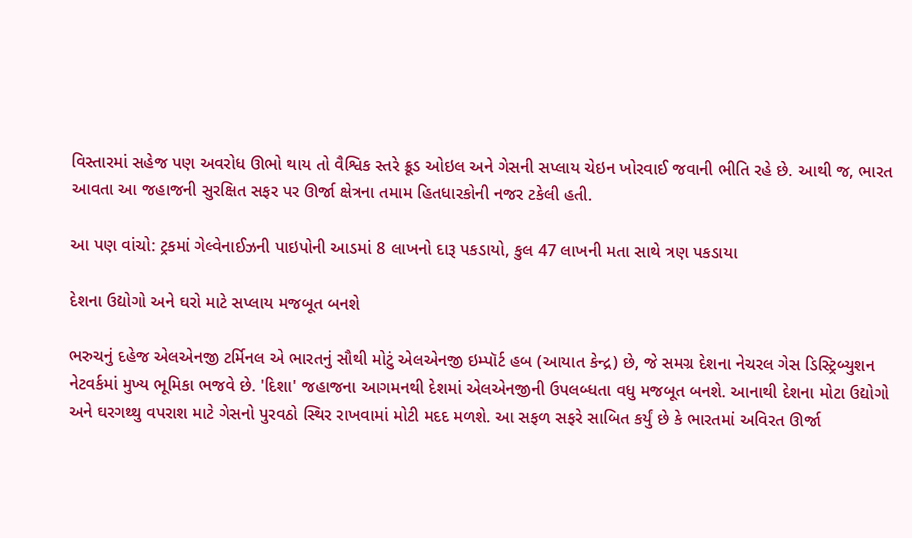વિસ્તારમાં સહેજ પણ અવરોધ ઊભો થાય તો વૈશ્વિક સ્તરે ક્રૂડ ઓઇલ અને ગેસની સપ્લાય ચેઇન ખોરવાઈ જવાની ભીતિ રહે છે. આથી જ, ભારત આવતા આ જહાજની સુરક્ષિત સફર પર ઊર્જા ક્ષેત્રના તમામ હિતધારકોની નજર ટકેલી હતી.

આ પણ વાંચો: ટ્રકમાં ગેલ્વેનાઈઝની પાઇપોની આડમાં 8 લાખનો દારૂ પકડાયો, કુલ 47 લાખની મતા સાથે ત્રણ પકડાયા

દેશના ઉદ્યોગો અને ઘરો માટે સપ્લાય મજબૂત બનશે

ભરુચનું દહેજ એલએનજી ટર્મિનલ એ ભારતનું સૌથી મોટું એલએનજી ઇમ્પૉર્ટ હબ (આયાત કેન્દ્ર) છે, જે સમગ્ર દેશના નેચરલ ગેસ ડિસ્ટ્રિબ્યુશન નેટવર્કમાં મુખ્ય ભૂમિકા ભજવે છે. 'દિશા' જહાજના આગમનથી દેશમાં એલએનજીની ઉપલબ્ધતા વધુ મજબૂત બનશે. આનાથી દેશના મોટા ઉદ્યોગો અને ઘરગથ્થુ વપરાશ માટે ગેસનો પુરવઠો સ્થિર રાખવામાં મોટી મદદ મળશે. આ સફળ સફરે સાબિત કર્યું છે કે ભારતમાં અવિરત ઊર્જા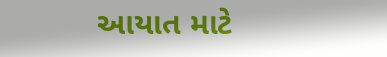આયાત માટે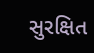સુરક્ષિત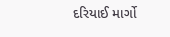દરિયાઈ માર્ગો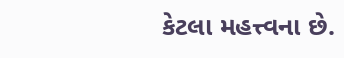કેટલા મહત્ત્વના છે.